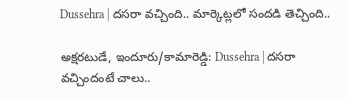Dussehra | దసరా వచ్చింది.. మార్కెట్లలో సందడి తెచ్చింది..

అక్షరటుడే, ఇందూరు/కామారెడ్డి: Dussehra | దసరా వచ్చిందంటే చాలు..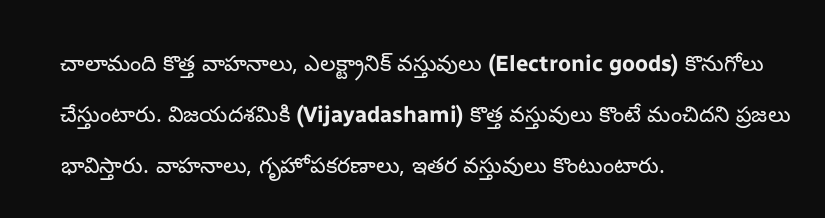చాలామంది కొత్త వాహనాలు, ఎలక్ట్రానిక్ వస్తువులు (Electronic goods) కొనుగోలు చేస్తుంటారు. విజయదశమికి (Vijayadashami) కొత్త వస్తువులు కొంటే మంచిదని ప్రజలు భావిస్తారు. వాహనాలు, గృహోపకరణాలు, ఇతర వస్తువులు కొంటుంటారు.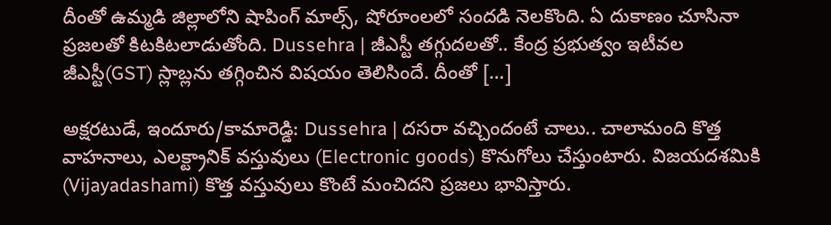దీంతో ఉమ్మడి జిల్లాలోని షాపింగ్ మాల్స్, షోరూంలలో సందడి నెలకొంది. ఏ దుకాణం చూసినా ప్రజలతో కిటకిటలాడుతోంది. Dussehra | జీఎస్టీ తగ్గుదలతో.. కేంద్ర ప్రభుత్వం ఇటీవల జీఎస్టీ(GST) స్లాబ్లను తగ్గించిన విషయం తెలిసిందే. దీంతో […]

అక్షరటుడే, ఇందూరు/కామారెడ్డి: Dussehra | దసరా వచ్చిందంటే చాలు.. చాలామంది కొత్త వాహనాలు, ఎలక్ట్రానిక్ వస్తువులు (Electronic goods) కొనుగోలు చేస్తుంటారు. విజయదశమికి (Vijayadashami) కొత్త వస్తువులు కొంటే మంచిదని ప్రజలు భావిస్తారు.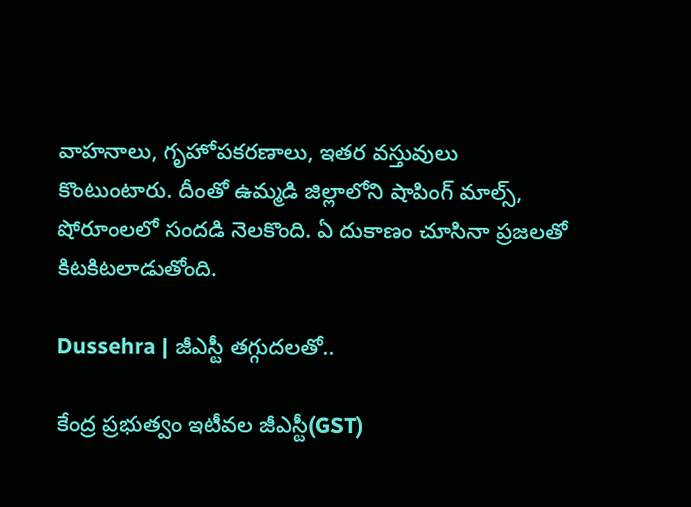వాహనాలు, గృహోపకరణాలు, ఇతర వస్తువులు కొంటుంటారు. దీంతో ఉమ్మడి జిల్లాలోని షాపింగ్ మాల్స్, షోరూంలలో సందడి నెలకొంది. ఏ దుకాణం చూసినా ప్రజలతో కిటకిటలాడుతోంది.

Dussehra | జీఎస్టీ తగ్గుదలతో..

కేంద్ర ప్రభుత్వం ఇటీవల జీఎస్టీ(GST)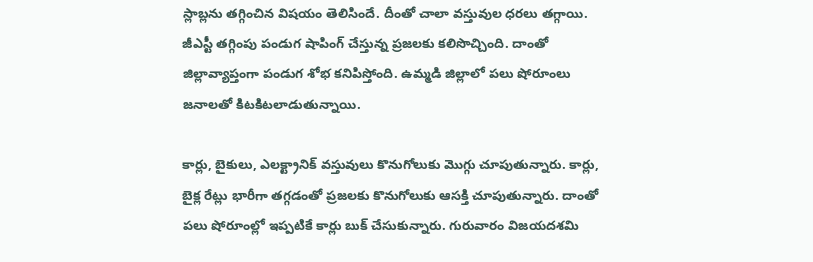స్లాబ్లను తగ్గించిన విషయం తెలిసిందే. దీంతో చాలా వస్తువుల ధరలు తగ్గాయి. జీఎస్టీ తగ్గింపు పండుగ షాపింగ్ చేస్తున్న ప్రజలకు కలిసొచ్చింది. దాంతో జిల్లావ్యాప్తంగా పండుగ శోభ కనిపిస్తోంది. ఉమ్మడి జిల్లాలో పలు షోరూంలు జనాలతో కిటకిటలాడుతున్నాయి.

కార్లు, బైకులు, ఎలక్ట్రానిక్ వస్తువులు కొనుగోలుకు మొగ్గు చూపుతున్నారు. కార్లు, బైక్ల రేట్లు భారీగా తగ్గడంతో ప్రజలకు కొనుగోలుకు ఆసక్తి చూపుతున్నారు. దాంతో పలు షోరూంల్లో ఇప్పటికే కార్లు బుక్ చేసుకున్నారు. గురువారం విజయదశమి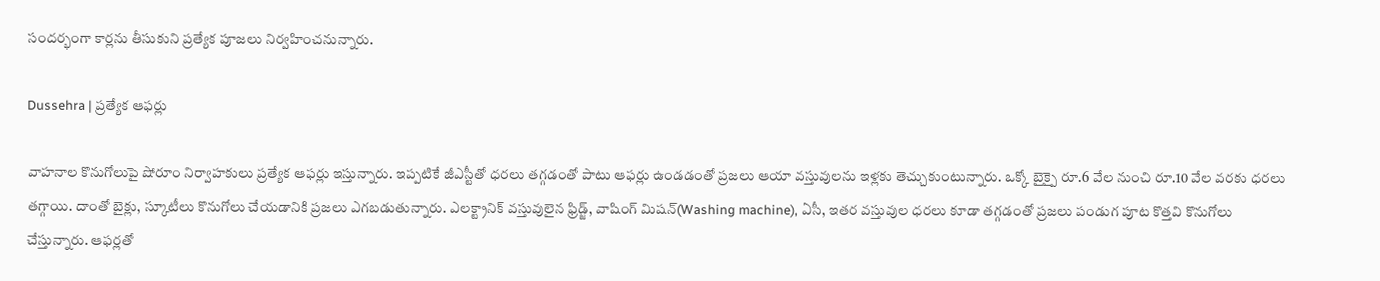సందర్భంగా కార్లను తీసుకుని ప్రత్యేక పూజలు నిర్వహించనున్నారు.

Dussehra | ప్రత్యేక ఆఫర్లు

వాహనాల కొనుగోలుపై షోరూం నిర్వాహకులు ప్రత్యేక ఆఫర్లు ఇస్తున్నారు. ఇప్పటికే జీఎస్టీతో ధరలు తగ్గడంతో పాటు ఆఫర్లు ఉండడంతో ప్రజలు ఆయా వస్తువులను ఇళ్లకు తెచ్చుకుంటున్నారు. ఒక్కో బైక్పై రూ.6 వేల నుంచి రూ.10 వేల వరకు ధరలు తగ్గాయి. దాంతో బైక్లు, స్కూటీలు కొనుగోలు చేయడానికి ప్రజలు ఎగబడుతున్నారు. ఎలక్ట్రానిక్ వస్తువులైన ఫ్రిడ్జ్, వాషింగ్ మిషన్(Washing machine), ఏసీ, ఇతర వస్తువుల ధరలు కూడా తగ్గడంతో ప్రజలు పండుగ పూట కొత్తవి కొనుగోలు చేస్తున్నారు. ఆఫర్లతో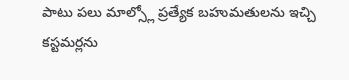పాటు పలు మాల్స్లో ప్రత్యేక బహుమతులను ఇచ్చి కస్టమర్లను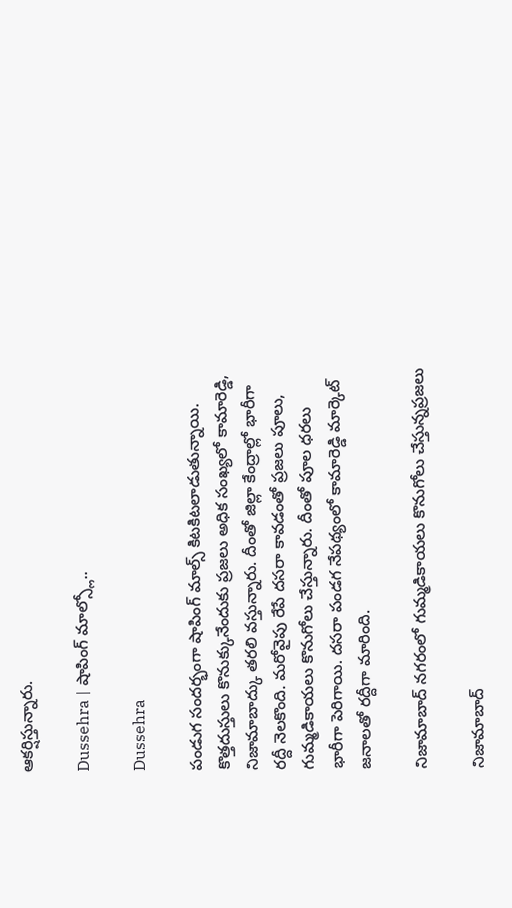ఆకర్షిస్తున్నారు.

Dussehra | షాపింగ్ మాల్స్లో..

Dussehra

పండుగ సందర్భంగా షాపింగ్ మాల్స్ కిటకిటలాడుతున్నాయి. కొత్తదుస్తులు కొనుక్కునేందుకు ప్రజలు అధిక సంఖ్యలో కామారెడ్డి, నిజామాబాద్కు తరలి వస్తున్నారు. దీంతో జిల్లా కేంద్రాల్లో భారీగా రద్దీ నెలకొంది. మరోవైపు రేపే దసరా కావడంతో ప్రజలు పూలు, గుమ్మడికాయలు కొనుగోలు చేస్తున్నారు. దీంతో పూల ధరలు భారీగా పెరిగాయి. దసరా పండగ నేపథ్యంలో కామారెడ్డి మార్కెట్ జనాలతో రద్దీగా మారింది.

నిజామాబాద్ నగరంలో గుమ్మడికాయలు కొనుగోలు చేస్తున్నప్రజలు

నిజామాబాద్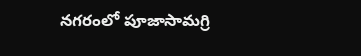నగరంలో పూజాసామగ్రి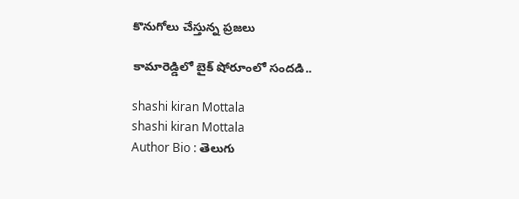కొనుగోలు చేస్తున్న ప్రజలు

కామారెడ్డిలో బైక్ షోరూంలో సందడి..

shashi kiran Mottala
shashi kiran Mottala
Author Bio : తెలుగు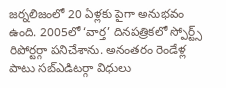జర్నలిజంలో 20 ఏళ్లకు పైగా అనుభవం ఉంది. 2005లో ‘వార్త’ దినపత్రికలో స్పోర్ట్స్ రిపోర్టర్గా పనిచేశాను. అనంతరం రెండేళ్ల పాటు సబ్ఎడిటర్గా విధులు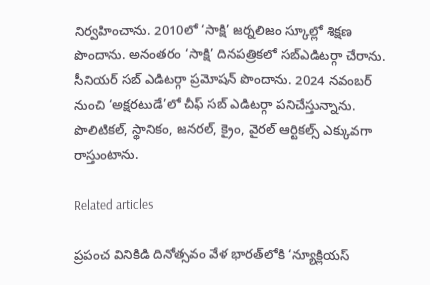నిర్వహించాను. 2010లో ‘సాక్షి’ జర్నలిజం స్కూల్లో శిక్షణ పొందాను. అనంతరం ‘సాక్షి’ దినపత్రికలో సబ్ఎడిటర్గా చేరాను. సీనియర్ సబ్ ఎడిటర్గా ప్రమోషన్ పొందాను. 2024 నవంబర్ నుంచి ‘అక్షరటుడే’లో చీఫ్ సబ్ ఎడిటర్గా పనిచేస్తున్నాను. పొలిటికల్, స్థానికం, జనరల్, క్రైం, వైరల్ ఆర్టికల్స్ ఎక్కువగా రాస్తుంటాను.

Related articles

ప్రపంచ వినికిడి దినోత్సవం వేళ భారత్‌లోకి ‘న్యూక్లియస్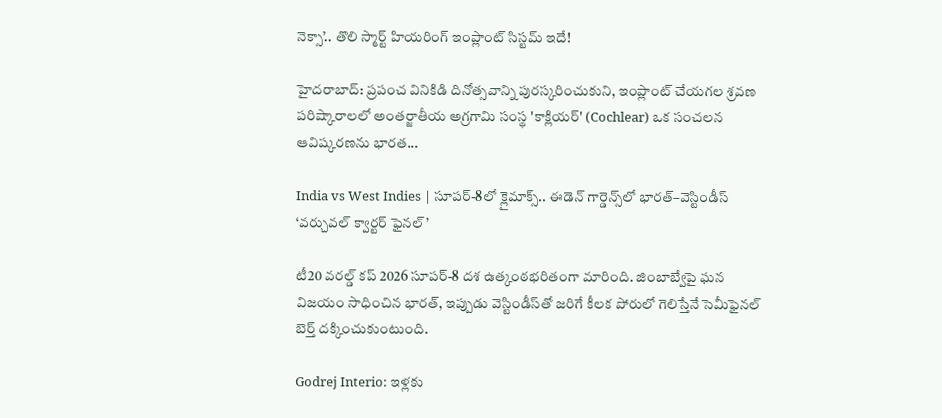నెక్సా’.. తొలి స్మార్ట్ హియరింగ్ ఇంప్లాంట్ సిస్టమ్ ఇదే!

హైదరాబాద్: ప్రపంచ వినికిడి దినోత్సవాన్ని పురస్కరించుకుని, ఇంప్లాంట్ చేయగల శ్రవణ పరిష్కారాలలో అంతర్జాతీయ అగ్రగామి సంస్థ 'కాక్లియర్' (Cochlear) ఒక సంచలన ఆవిష్కరణను భారత...

India vs West Indies | సూపర్-8లో క్లైమాక్స్.. ఈడెన్ గార్డెన్స్‌లో భారత్–వెస్టిండీస్ ‘వర్చువల్ క్వార్టర్ ఫైనల్’

టీ20 వరల్డ్ కప్ 2026 సూపర్-8 దశ ఉత్కంఠభరితంగా మారింది. జింబాబ్వేపై ఘన విజయం సాధించిన భారత్, ఇప్పుడు వెస్టిండీస్‌తో జరిగే కీలక పోరులో గెలిస్తేనే సెమీఫైనల్ బెర్త్ దక్కించుకుంటుంది.

Godrej Interio: ఇళ్లకు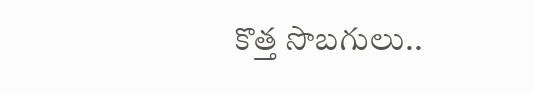కొత్త సొబగులు..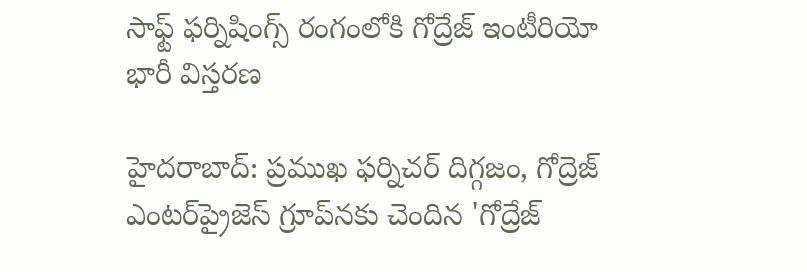సాఫ్ట్ ఫర్నిషింగ్స్ రంగంలోకి గోద్రేజ్ ఇంటీరియో భారీ విస్తరణ

హైదరాబాద్: ప్రముఖ ఫర్నిచర్ దిగ్గజం, గోద్రెజ్ ఎంటర్‌ప్రైజెస్ గ్రూప్‌నకు చెందిన 'గోద్రేజ్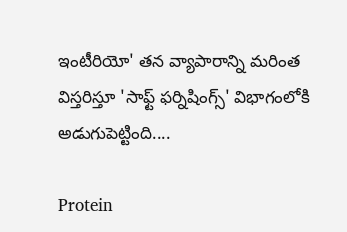ఇంటీరియో' తన వ్యాపారాన్ని మరింత విస్తరిస్తూ 'సాఫ్ట్ ఫర్నిషింగ్స్' విభాగంలోకి అడుగుపెట్టింది....

Protein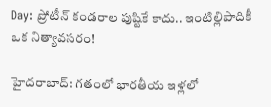Day: ప్రోటీన్ కండరాల పుష్టికే కాదు.. ఇంటిల్లిపాదికీ ఒక నిత్యావసరం!

హైదరాబాద్: గతంలో భారతీయ ఇళ్లలో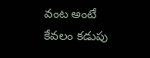వంట అంటే కేవలం కడుపు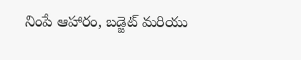నింపే ఆహారం, బడ్జెట్ మరియు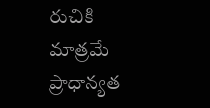రుచికి మాత్రమే ప్రాధాన్యత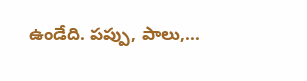ఉండేది. పప్పు, పాలు,...